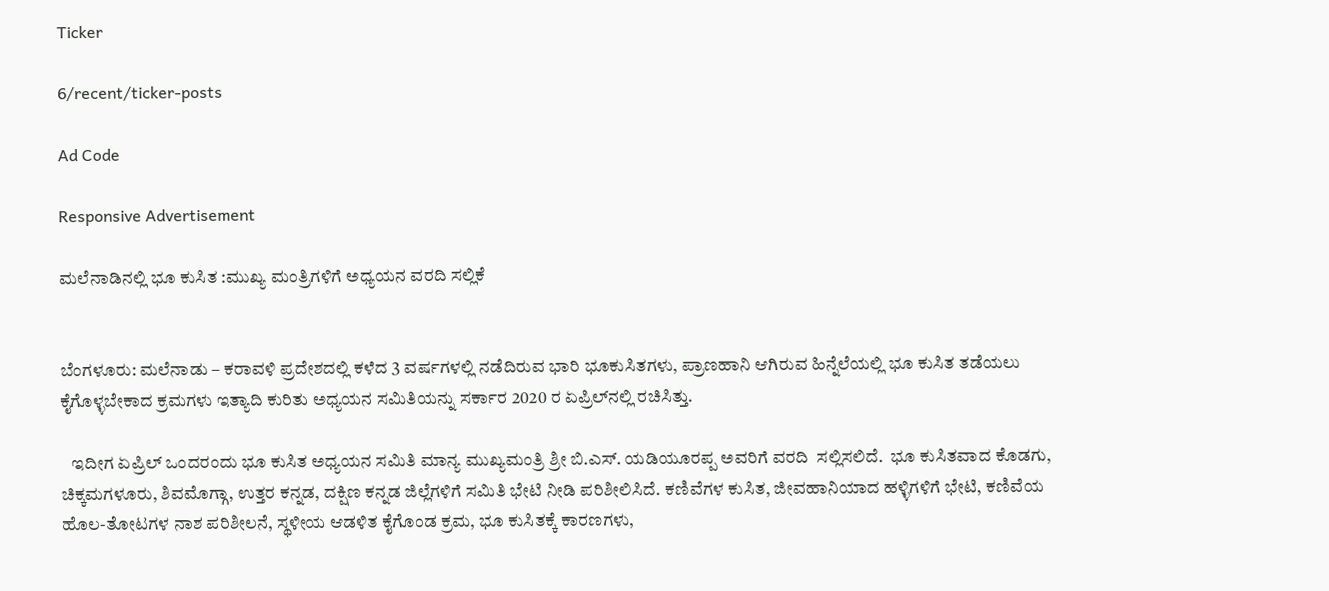Ticker

6/recent/ticker-posts

Ad Code

Responsive Advertisement

ಮಲೆನಾಡಿನಲ್ಲಿ ಭೂ ಕುಸಿತ :ಮುಖ್ಯ ಮಂತ್ರಿಗಳಿಗೆ ಅಧ್ಯಯನ ವರದಿ ಸಲ್ಲಿಕೆ


ಬೆಂಗಳೂರು: ಮಲೆನಾಡು – ಕರಾವಳಿ ಪ್ರದೇಶದಲ್ಲಿ ಕಳೆದ 3 ವರ್ಷಗಳಲ್ಲಿ ನಡೆದಿರುವ ಭಾರಿ ಭೂಕುಸಿತಗಳು, ಪ್ರಾಣಹಾನಿ ಆಗಿರುವ ಹಿನ್ನೆಲೆಯಲ್ಲಿ ಭೂ ಕುಸಿತ ತಡೆಯಲು ಕೈಗೊಳ್ಳಬೇಕಾದ ಕ್ರಮಗಳು ಇತ್ಯಾದಿ ಕುರಿತು ಅಧ್ಯಯನ ಸಮಿತಿಯನ್ನು ಸರ್ಕಾರ 2020 ರ ಏಪ್ರಿಲ್‍ನಲ್ಲಿ ರಚಿಸಿತ್ತು.

   ಇದೀಗ ಏಪ್ರಿಲ್ ಒಂದರಂದು ಭೂ ಕುಸಿತ ಅಧ್ಯಯನ ಸಮಿತಿ ಮಾನ್ಯ ಮುಖ್ಯಮಂತ್ರಿ ಶ್ರೀ ಬಿ.ಎಸ್. ಯಡಿಯೂರಪ್ಪ ಅವರಿಗೆ ವರದಿ  ಸಲ್ಲಿಸಲಿದೆ.  ಭೂ ಕುಸಿತವಾದ ಕೊಡಗು, ಚಿಕ್ಕಮಗಳೂರು, ಶಿವಮೊಗ್ಗಾ, ಉತ್ತರ ಕನ್ನಡ, ದಕ್ಷಿಣ ಕನ್ನಡ ಜಿಲ್ಲೆಗಳಿಗೆ ಸಮಿತಿ ಭೇಟಿ ನೀಡಿ ಪರಿಶೀಲಿಸಿದೆ. ಕಣಿವೆಗಳ ಕುಸಿತ, ಜೀವಹಾನಿಯಾದ ಹಳ್ಳಿಗಳಿಗೆ ಭೇಟಿ, ಕಣಿವೆಯ ಹೊಲ-ತೋಟಗಳ ನಾಶ ಪರಿಶೀಲನೆ, ಸ್ಥಳೀಯ ಆಡಳಿತ ಕೈಗೊಂಡ ಕ್ರಮ, ಭೂ ಕುಸಿತಕ್ಕೆ ಕಾರಣಗಳು,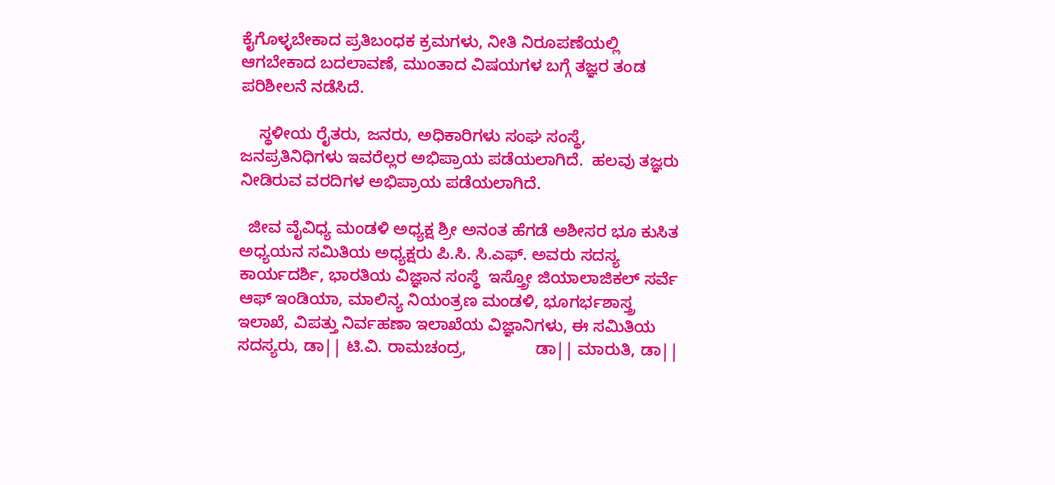ಕೈಗೊಳ್ಳಬೇಕಾದ ಪ್ರತಿಬಂಧಕ ಕ್ರಮಗಳು, ನೀತಿ ನಿರೂಪಣೆಯಲ್ಲಿ ಆಗಬೇಕಾದ ಬದಲಾವಣೆ, ಮುಂತಾದ ವಿಷಯಗಳ ಬಗ್ಗೆ ತಜ್ಞರ ತಂಡ ಪರಿಶೀಲನೆ ನಡೆಸಿದೆ.

    ಸ್ಥಳೀಯ ರೈತರು, ಜನರು, ಅಧಿಕಾರಿಗಳು ಸಂಘ ಸಂಸ್ಥೆ, ಜನಪ್ರತಿನಿಧಿಗಳು ಇವರೆಲ್ಲರ ಅಭಿಪ್ರಾಯ ಪಡೆಯಲಾಗಿದೆ.  ಹಲವು ತಜ್ಞರು ನೀಡಿರುವ ವರದಿಗಳ ಅಭಿಪ್ರಾಯ ಪಡೆಯಲಾಗಿದೆ.

  ಜೀವ ವೈವಿಧ್ಯ ಮಂಡಳಿ ಅಧ್ಯಕ್ಷ ಶ್ರೀ ಅನಂತ ಹೆಗಡೆ ಅಶೀಸರ ಭೂ ಕುಸಿತ ಅಧ್ಯಯನ ಸಮಿತಿಯ ಅಧ್ಯಕ್ಷರು ಪಿ.ಸಿ. ಸಿ.ಎಫ್. ಅವರು ಸದಸ್ಯ ಕಾರ್ಯದರ್ಶಿ, ಭಾರತಿಯ ವಿಜ್ಞಾನ ಸಂಸ್ಥೆ  ಇಸ್ತ್ರೋ ಜಿಯಾಲಾಜಿಕಲ್ ಸರ್ವೆ ಆಫ್ ಇಂಡಿಯಾ, ಮಾಲಿನ್ಯ ನಿಯಂತ್ರಣ ಮಂಡಳಿ, ಭೂಗರ್ಭಶಾಸ್ತ್ರ ಇಲಾಖೆ, ವಿಪತ್ತು ನಿರ್ವಹಣಾ ಇಲಾಖೆಯ ವಿಜ್ಞಾನಿಗಳು, ಈ ಸಮಿತಿಯ ಸದಸ್ಯರು, ಡಾ|| ಟಿ.ವಿ. ರಾಮಚಂದ್ರ,               ಡಾ|| ಮಾರುತಿ, ಡಾ||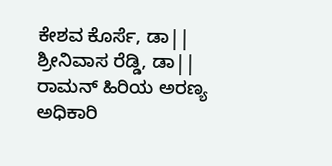ಕೇಶವ ಕೊರ್ಸೆ, ಡಾ|| ಶ್ರೀನಿವಾಸ ರೆಡ್ಡಿ, ಡಾ|| ರಾಮನ್ ಹಿರಿಯ ಅರಣ್ಯ ಅಧಿಕಾರಿ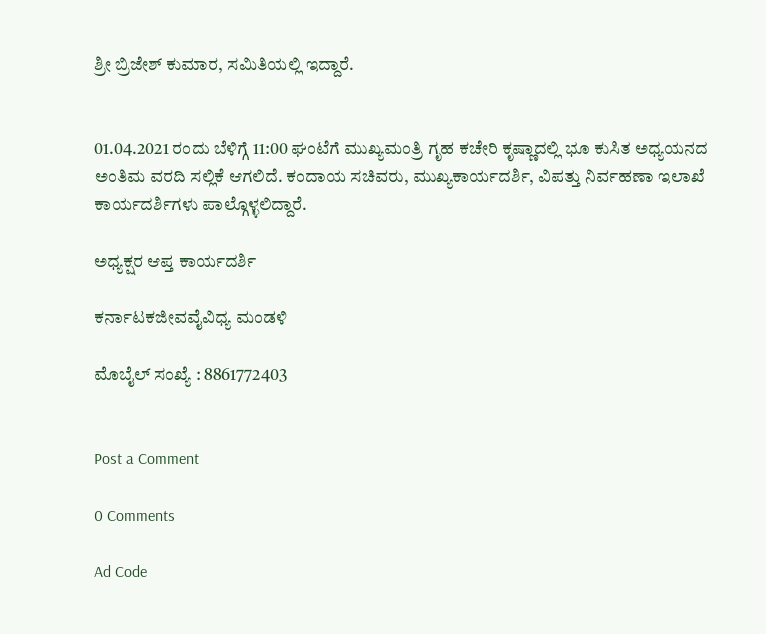ಶ್ರೀ ಬ್ರಿಜೇಶ್ ಕುಮಾರ, ಸಮಿತಿಯಲ್ಲಿ ಇದ್ದಾರೆ.


01.04.2021 ರಂದು ಬೆಳಿಗ್ಗೆ 11:00 ಘಂಟೆಗೆ ಮುಖ್ಯಮಂತ್ರಿ ಗೃಹ ಕಚೇರಿ ಕೃಷ್ಣಾದಲ್ಲಿ ಭೂ ಕುಸಿತ ಅಧ್ಯಯನದ ಅಂತಿಮ ವರದಿ ಸಲ್ಲಿಕೆ ಆಗಲಿದೆ. ಕಂದಾಯ ಸಚಿವರು, ಮುಖ್ಯಕಾರ್ಯದರ್ಶಿ, ವಿಪತ್ತು ನಿರ್ವಹಣಾ ಇಲಾಖೆ ಕಾರ್ಯದರ್ಶಿಗಳು ಪಾಲ್ಗೊಳ್ಳಲಿದ್ದಾರೆ.

ಅಧ್ಯಕ್ಷರ ಆಪ್ತ ಕಾರ್ಯದರ್ಶಿ

ಕರ್ನಾಟಕಜೀವವೈವಿಧ್ಯ ಮಂಡಳಿ

ಮೊಬೈಲ್ ಸಂಖ್ಯೆ : 8861772403


Post a Comment

0 Comments

Ad Code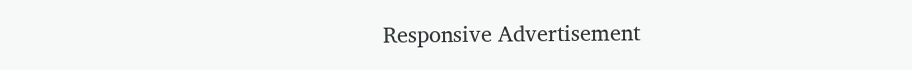Responsive Advertisement